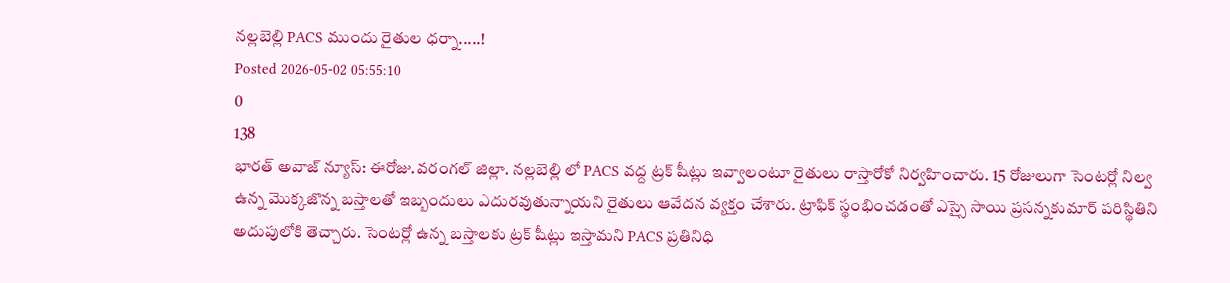నల్లబెల్లి PACS ముందు రైతుల ధర్నా.....!
Posted 2026-05-02 05:55:10
0
138
భారత్ అవాజ్ న్యూస్: ఈరోజు.వరంగల్ జిల్లా. నల్లబెల్లి లో PACS వద్ద ట్రక్ షీట్లు ఇవ్వాలంటూ రైతులు రాస్తారోకో నిర్వహించారు. 15 రోజులుగా సెంటర్లో నిల్వ ఉన్న మొక్కజొన్న బస్తాలతో ఇబ్బందులు ఎదురవుతున్నాయని రైతులు ఆవేదన వ్యక్తం చేశారు. ట్రాఫిక్ స్థంభించడంతో ఎస్సై సాయి ప్రసన్నకుమార్ పరిస్థితిని అదుపులోకి తెచ్చారు. సెంటర్లో ఉన్న బస్తాలకు ట్రక్ షీట్లు ఇస్తామని PACS ప్రతినిధి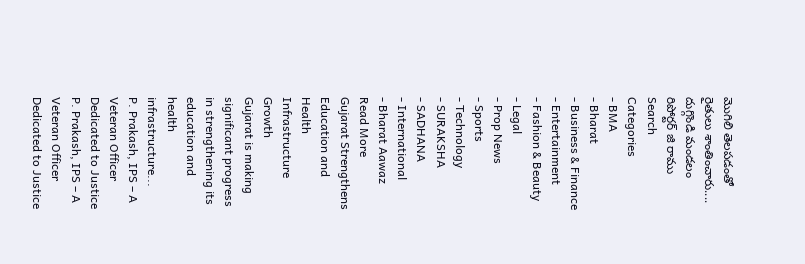మొగిలి తెలపడంతో రైతులు శాంతించారు.... దుగ్గొండి మండలం రిపోర్టర్ జి రాము
Search
Categories
- BMA
- Bharat
- Business & Finance
- Entertainment
- Fashion & Beauty
- Legal
- Prop News
- Sports
- Technology
- SURAKSHA
- SADHANA
- International
- Bharat Aawaz
Read More
Gujarat Strengthens Education and Health Infrastructure Growth
Gujarat is making significant progress in strengthening its education and health infrastructure...
P. Prakash, IPS – A Veteran Officer Dedicated to Justice
P. Prakash, IPS – A Veteran Officer Dedicated to Justice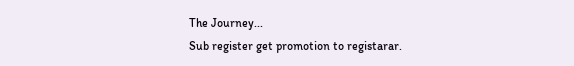The Journey...
Sub register get promotion to registarar.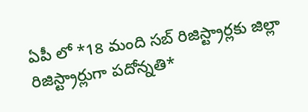ఏపీ లో *18 మంది సబ్ రిజిస్ట్రార్లకు జిల్లా రిజిస్ట్రార్లుగా పదోన్నతి*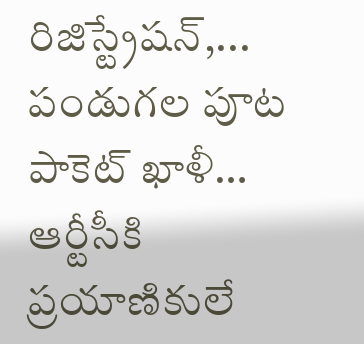రిజిస్ట్రేషన్,...
పండుగల పూట పాకెట్ ఖాళీ… ఆర్టీసీకి ప్రయాణికులే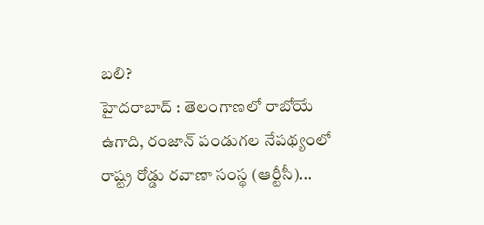బలి?
హైదరాబాద్ : తెలంగాణలో రాబోయే ఉగాది, రంజాన్ పండుగల నేపథ్యంలో రాష్ట్ర రోడ్డు రవాణా సంస్థ (ఆర్టీసీ)...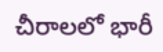చీరాలలో భారీ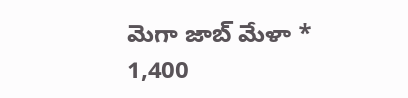మెగా జాబ్ మేళా * 1,400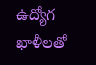ఉద్యోగ ఖాళీలతో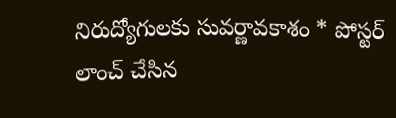నిరుద్యోగులకు సువర్ణావకాశం * పోస్టర్ లాంచ్ చేసిన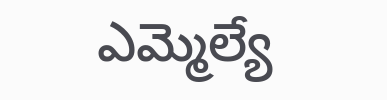ఎమ్మెల్యే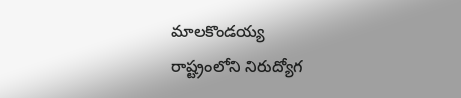మాలకొండయ్య
రాష్ట్రంలోని నిరుద్యోగ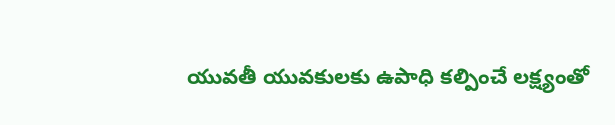యువతీ యువకులకు ఉపాధి కల్పించే లక్ష్యంతో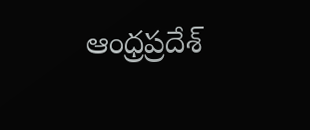ఆంధ్రప్రదేశ్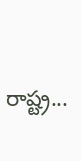రాష్ట్ర...